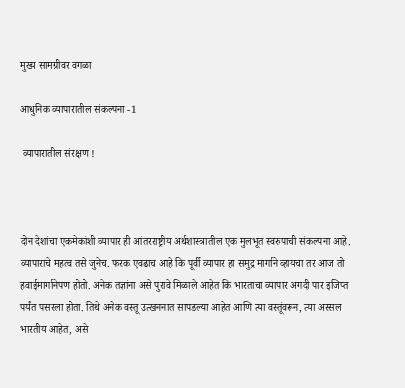मुख्य सामग्रीवर वगळा

आधुनिक व्यापारातील संकल्पना -1

 व्यापारातील संरक्षण !



दोन देशांचा एकमेकांशी व्यापार ही आंतरराष्ट्रीय अर्थशास्त्रातील एक मुलभूत स्वरुपाची संकल्पना आहे. व्यापाराचे महत्व तसे जुनेच. फरक एवढाच आहे कि पूर्वी व्यापार हा समुद्र मार्गाने व्हायचा तर आज तो हवाईमार्गानेपण होतो. अनेक तज्ञांना असे पुरावे मिळाले आहेत कि भारताचा व्यापार अगदी पार इजिप्त पर्यंत पसरला होता. तिथे अनेक वस्तू उत्खननात सापडल्या आहेत आणि त्या वस्तूंवरून, त्या अस्सल भारतीय आहेत, असे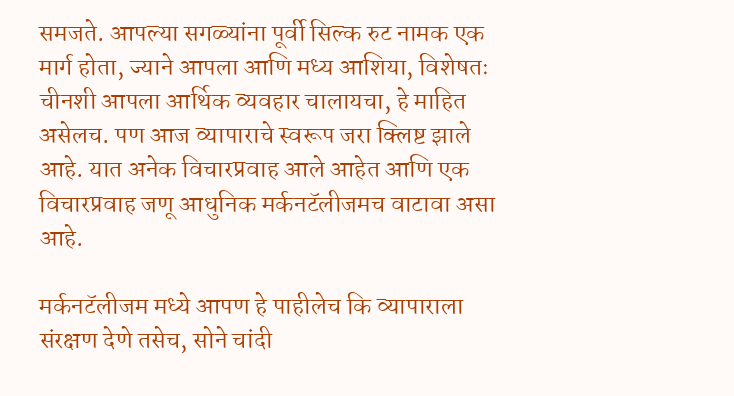समजते. आपल्या सगळ्यांना पूर्वी सिल्क रुट नामक एक मार्ग होता, ज्याने आपला आणि मध्य आशिया, विशेषतः चीनशी आपला आर्थिक व्यवहार चालायचा, हे माहित असेलच. पण आज व्यापाराचे स्वरूप जरा क्लिष्ट झाले आहे. यात अनेक विचारप्रवाह आले आहेत आणि एक विचारप्रवाह जणू आधुनिक मर्कनटॅलीजमच वाटावा असा आहे.

मर्कनटॅलीजम मध्ये आपण हे पाहीलेच कि व्यापाराला संरक्षण देणे तसेच, सोने चांदी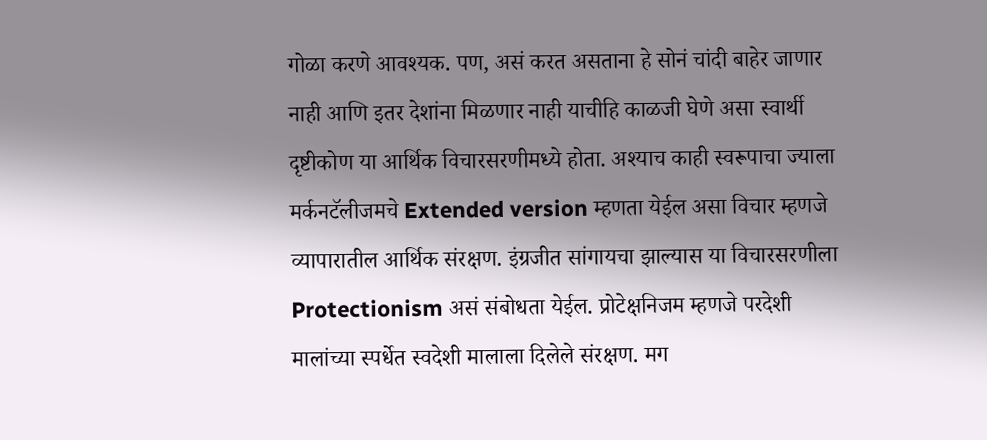गोळा करणे आवश्यक. पण, असं करत असताना हे सोनं चांदी बाहेर जाणार नाही आणि इतर देशांना मिळणार नाही याचीहि काळजी घेणे असा स्वार्थी दृष्टीकोण या आर्थिक विचारसरणीमध्ये होता. अश्याच काही स्वरूपाचा ज्याला मर्कनटॅलीजमचे Extended version म्हणता येईल असा विचार म्हणजे व्यापारातील आर्थिक संरक्षण. इंग्रजीत सांगायचा झाल्यास या विचारसरणीला Protectionism असं संबोधता येईल. प्रोटेक्षनिजम म्हणजे परदेशी मालांच्या स्पर्धेत स्वदेशी मालाला दिलेले संरक्षण. मग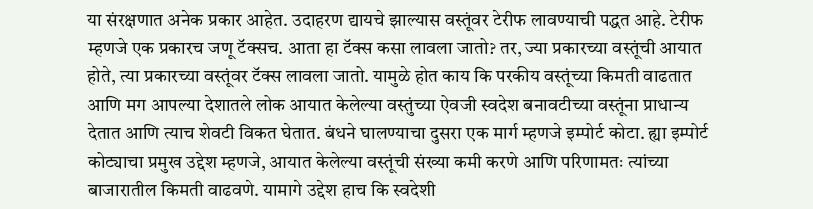या संरक्षणात अनेक प्रकार आहेत. उदाहरण द्यायचे झाल्यास वस्तूंवर टेरीफ लावण्याची पद्धत आहे. टेरीफ म्हणजे एक प्रकारच जणू टॅक्सच. आता हा टॅक्स कसा लावला जातो? तर, ज्या प्रकारच्या वस्तूंची आयात होते, त्या प्रकारच्या वस्तूंवर टॅक्स लावला जातो. यामुळे होत काय कि परकीय वस्तूंच्या किमती वाढतात आणि मग आपल्या देशातले लोक आयात केलेल्या वस्तुंच्या ऐवजी स्वदेश बनावटीच्या वस्तूंना प्राधान्य देतात आणि त्याच शेवटी विकत घेतात. बंधने घालण्याचा दुसरा एक मार्ग म्हणजे इम्पोर्ट कोटा. ह्या इम्पोर्ट कोट्याचा प्रमुख उद्देश म्हणजे, आयात केलेल्या वस्तूंची संख्या कमी करणे आणि परिणामतः त्यांच्या बाजारातील किमती वाढवणे. यामागे उद्देश हाच कि स्वदेशी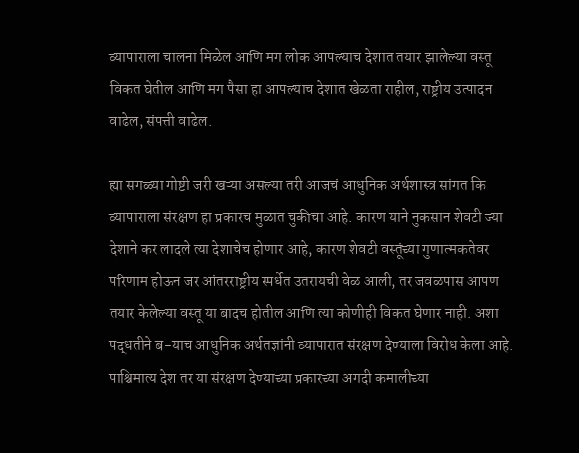व्यापाराला चालना मिळेल आणि मग लोक आपल्याच देशात तयार झालेल्या वस्तू विकत घेतील आणि मग पैसा हा आपल्याच देशात खेळता राहील, राष्ट्रीय उत्पादन वाढेल, संपत्ती वाढेल.

ह्या सगळ्या गोष्टी जरी खऱ्या असल्या तरी आजचं आधुनिक अर्थशास्त्र सांगत कि व्यापाराला संरक्षण हा प्रकारच मुळात चुकीचा आहे. कारण याने नुकसान शेवटी ज्या देशाने कर लादले त्या देशाचेच होणार आहे, कारण शेवटी वस्तूंच्या गुणात्मकतेवर परिणाम होऊन जर आंतरराष्ट्रीय स्पर्धेत उतरायची वेळ आली, तर जवळपास आपण तयार केलेल्या वस्तू या बादच होतील आणि त्या कोणीही विकत घेणार नाही. अशा पद्धतीने ब-याच आधुनिक अर्थतज्ञांनी व्यापारात संरक्षण देण्याला विरोध केला आहे. पाश्चिमात्य देश तर या संरक्षण देण्याच्या प्रकारच्या अगदी कमालीच्या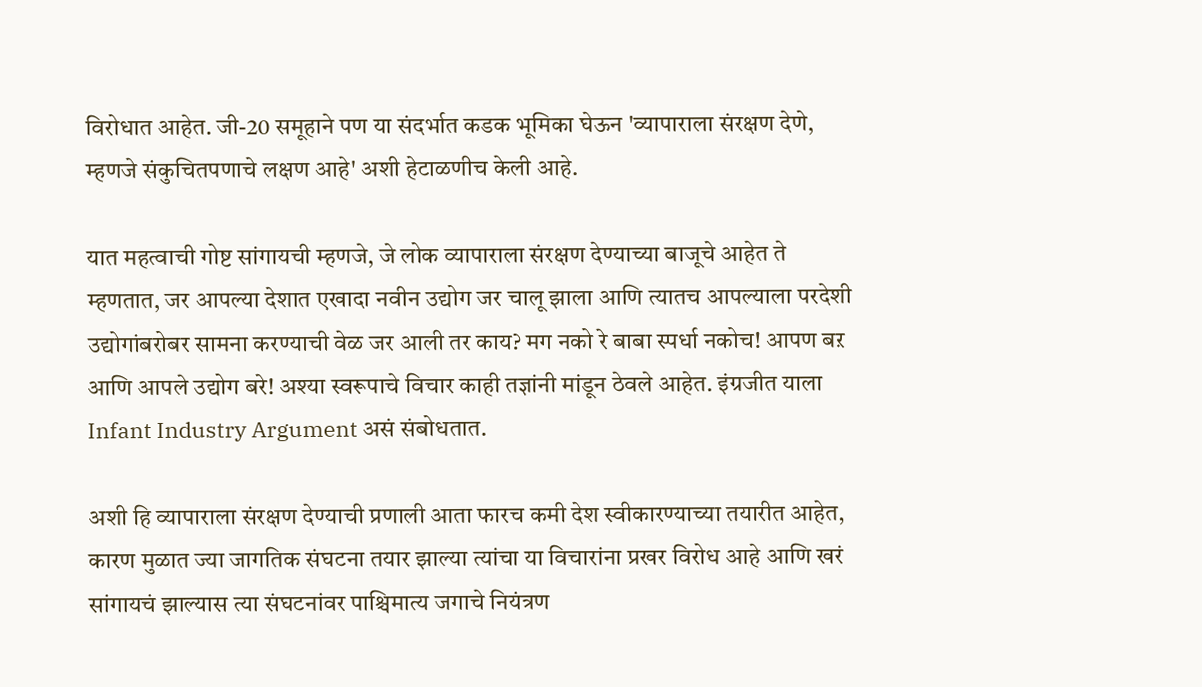विरोधात आहेत. जी-20 समूहाने पण या संदर्भात कडक भूमिका घेऊन 'व्यापाराला संरक्षण देणे, म्हणजे संकुचितपणाचे लक्षण आहे' अशी हेटाळणीच केली आहे.

यात महत्वाची गोष्ट सांगायची म्हणजे, जे लोक व्यापाराला संरक्षण देण्याच्या बाजूचे आहेत ते म्हणतात, जर आपल्या देशात एखादा नवीन उद्योग जर चालू झाला आणि त्यातच आपल्याला परदेशी उद्योगांबरोबर सामना करण्याची वेळ जर आली तर काय? मग नको रे बाबा स्पर्धा नकोच! आपण बऱ आणि आपले उद्योग बरे! अश्या स्वरूपाचे विचार काही तज्ञांनी मांडून ठेवले आहेत. इंग्रजीत याला Infant Industry Argument असं संबोधतात.

अशी हि व्यापाराला संरक्षण देण्याची प्रणाली आता फारच कमी देश स्वीकारण्याच्या तयारीत आहेत, कारण मुळात ज्या जागतिक संघटना तयार झाल्या त्यांचा या विचारांना प्रखर विरोध आहे आणि खरं सांगायचं झाल्यास त्या संघटनांवर पाश्चिमात्य जगाचे नियंत्रण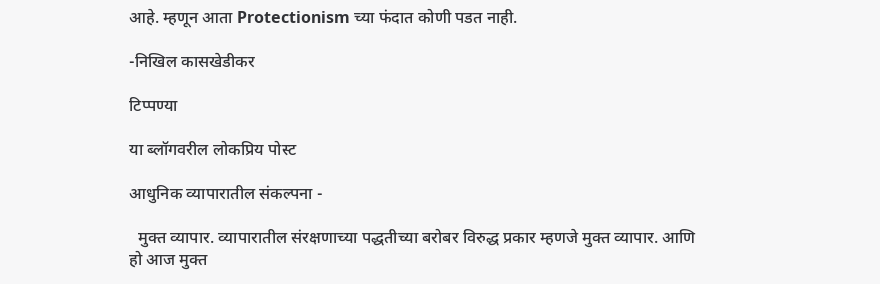आहे. म्हणून आता Protectionism च्या फंदात कोणी पडत नाही.

-निखिल कासखेडीकर

टिप्पण्या

या ब्लॉगवरील लोकप्रिय पोस्ट

आधुनिक व्यापारातील संकल्पना -

  मुक्त व्यापार. व्यापारातील संरक्षणाच्या पद्धतीच्या बरोबर विरुद्ध प्रकार म्हणजे मुक्त व्यापार. आणि हो आज मुक्त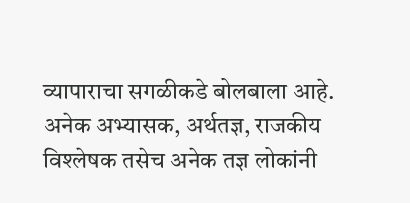व्यापाराचा सगळीकडे बोलबाला आहे. अनेक अभ्यासक, अर्थतज्ञ, राजकीय विश्लेषक तसेच अनेक तज्ञ लोकांनी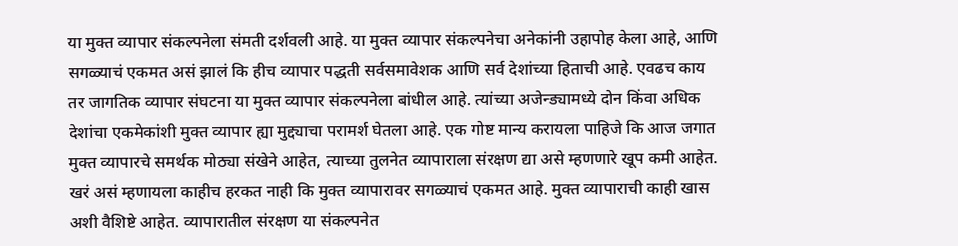या मुक्त व्यापार संकल्पनेला संमती दर्शवली आहे. या मुक्त व्यापार संकल्पनेचा अनेकांनी उहापोह केला आहे, आणि सगळ्याचं एकमत असं झालं कि हीच व्यापार पद्धती सर्वसमावेशक आणि सर्व देशांच्या हिताची आहे. एवढच काय तर जागतिक व्यापार संघटना या मुक्त व्यापार संकल्पनेला बांधील आहे. त्यांच्या अजेन्ड्यामध्ये दोन किंवा अधिक देशांचा एकमेकांशी मुक्त व्यापार ह्या मुद्द्याचा परामर्श घेतला आहे. एक गोष्ट मान्य करायला पाहिजे कि आज जगात मुक्त व्यापारचे समर्थक मोठ्या संखेने आहेत, त्याच्या तुलनेत व्यापाराला संरक्षण द्या असे म्हणणारे खूप कमी आहेत. खरं असं म्हणायला काहीच हरकत नाही कि मुक्त व्यापारावर सगळ्याचं एकमत आहे. मुक्त व्यापाराची काही खास अशी वैशिष्टे आहेत. व्यापारातील संरक्षण या संकल्पनेत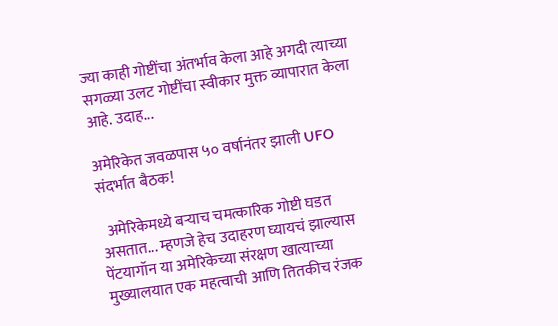ज्या काही गोष्टींचा अंतर्भाव केला आहे अगदी त्याच्या सगळ्या उलट गोष्टींचा स्वीकार मुक्त व्यापारात केला आहे. उदाह...

अमेरिकेत जवळपास ५० वर्षानंतर झाली UFO संदर्भात बैठक!

  अमेरिकेमध्ये बऱ्याच चमत्कारिक गोष्टी घडत असतात... म्हणजे हेच उदाहरण घ्यायचं झाल्यास पेंटयागॉन या अमेरिकेच्या संरक्षण खात्याच्या मुख्यालयात एक महत्वाची आणि तितकीच रंजक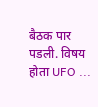बैठक पार पडली. विषय होता UFO ...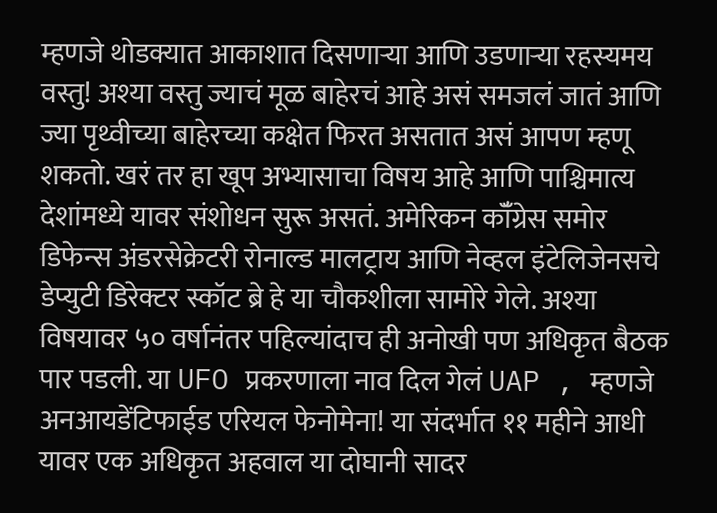म्हणजे थोडक्यात आकाशात दिसणाऱ्या आणि उडणाऱ्या रहस्यमय वस्तु! अश्या वस्तु ज्याचं मूळ बाहेरचं आहे असं समजलं जातं आणि ज्या पृथ्वीच्या बाहेरच्या कक्षेत फिरत असतात असं आपण म्हणू शकतो. खरं तर हा खूप अभ्यासाचा विषय आहे आणि पाश्चिमात्य देशांमध्ये यावर संशोधन सुरू असतं. अमेरिकन कॉँग्रेस समोर डिफेन्स अंडरसेक्रेटरी रोनाल्ड मालट्राय आणि नेव्हल इंटेलिजेनसचे डेप्युटी डिरेक्टर स्कॉट ब्रे हे या चौकशीला सामोरे गेले. अश्या विषयावर ५० वर्षानंतर पहिल्यांदाच ही अनोखी पण अधिकृत बैठक पार पडली. या UFO प्रकरणाला नाव दिल गेलं UAP , म्हणजे अनआयडेंटिफाईड एरियल फेनोमेना! या संदर्भात ११ महीने आधी यावर एक अधिकृत अहवाल या दोघानी सादर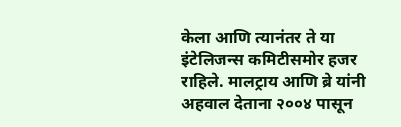केला आणि त्यानंतर ते या इंटेलिजन्स कमिटीसमोर हजर राहिले. मालट्राय आणि ब्रे यांनी अहवाल देताना २००४ पासून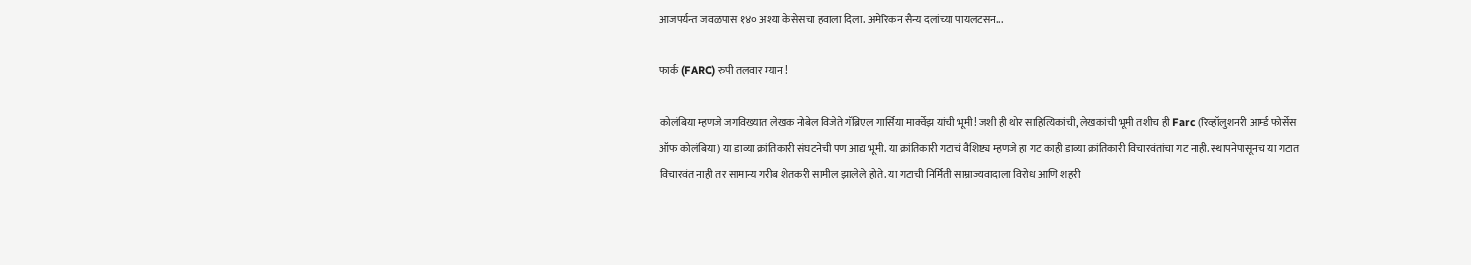आजपर्यन्त जवळपास १४० अश्या केसेसचा हवाला दिला. अमेरिकन सैन्य दलांच्या पायलटसन...

फार्क (FARC) रुपी तलवार म्यान !

कोलंबिया म्हणजे जगविख्यात लेखक नोबेल विजेते गॅब्रिएल गार्सिया मार्क्वेझ यांची भूमी! जशी ही थोर साहित्यिकांची, लेखकांची भूमी तशीच ही Farc (रिव्हॉलुशनरी आर्म्ड फोर्सेस ऑफ कोलंबिया) या डाव्या क्रांतिकारी संघटनेची पण आद्य भूमी. या क्रांतिकारी गटाचं वैशिष्ट्य म्हणजे हा गट काही डाव्या क्रांतिकारी विचारवंतांचा गट नाही. स्थापनेपासूनच या गटात विचारवंत नाही तर सामान्य गरीब शेतकरी सामील झालेले होते. या गटाची निर्मिती साम्राज्यवादाला विरोध आणि शहरी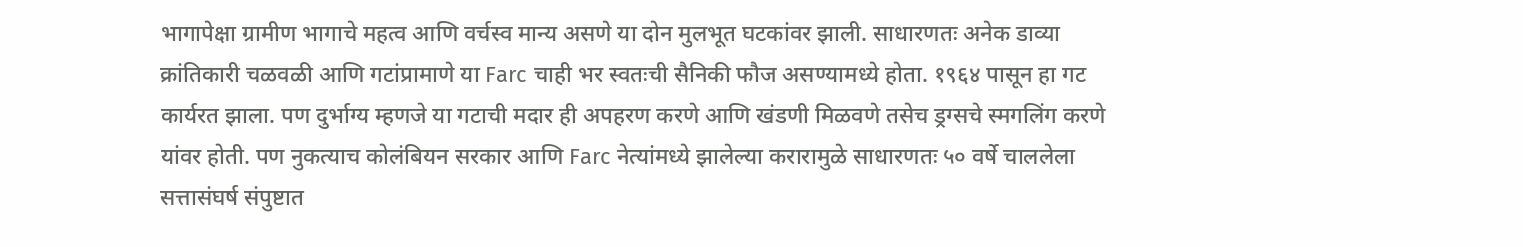भागापेक्षा ग्रामीण भागाचे महत्व आणि वर्चस्व मान्य असणे या दोन मुलभूत घटकांवर झाली. साधारणतः अनेक डाव्या क्रांतिकारी चळवळी आणि गटांप्रामाणे या Farc चाही भर स्वतःची सैनिकी फौज असण्यामध्ये होता. १९६४ पासून हा गट कार्यरत झाला. पण दुर्भाग्य म्हणजे या गटाची मदार ही अपहरण करणे आणि खंडणी मिळवणे तसेच ड्रग्सचे स्मगलिंग करणे यांवर होती. पण नुकत्याच कोलंबियन सरकार आणि Farc नेत्यांमध्ये झालेल्या करारामुळे साधारणतः ५० वर्षे चाललेला सत्तासंघर्ष संपुष्टात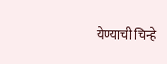येण्याची चिन्हे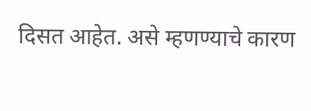दिसत आहेत. असे म्हणण्याचे कारण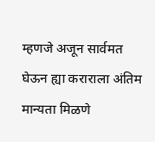म्हणजे अजून सार्वमत घेऊन ह्या कराराला अंतिम मान्यता मिळणे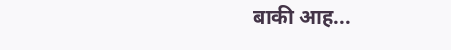बाकी आह...